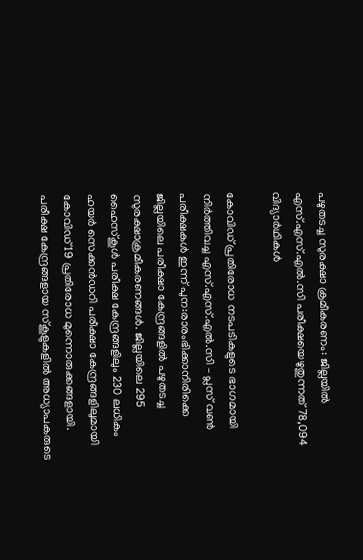പഴുതടച്ച സുരക്ഷാ ക്രമീകരണം: ജില്ലയില്‍ എസ്.എസ്.എല്‍.സി പരീക്ഷയെഴുതുന്നത് 78,094 വിദ്യാര്‍ഥികള്‍

കോവിഡ് പ്രതിരോധ നടപടികളുടെ ഭാഗമായി നിര്‍ത്തിവച്ച എസ്.എസ്.എല്‍.സി – പ്ലസ് വണ്‍ പരീക്ഷകള്‍ ഇന്ന് പുന:രാരംഭിക്കാനിരിക്കെ ജില്ലയിലെ പരീക്ഷാ കേന്ദ്രങ്ങളില്‍ പഴുതടച്ച സുരക്ഷാക്രമീകരണങ്ങള്‍. ജില്ലയിലെ 295 ഹൈസ്‌കൂള്‍ പരീക്ഷ കേന്ദ്രങ്ങളിലും 230 ലധികം ഹയര്‍ സെക്കന്‍ഡറി പരീക്ഷാ കേന്ദ്രങ്ങളിലുമായി കോവിഡ് 19 പ്രതിരോധ മുന്നൊരുക്കങ്ങളായി. പരീക്ഷ കേന്ദ്രങ്ങളായ സ്‌കൂളുകളില്‍ അധ്യാപകരുടെ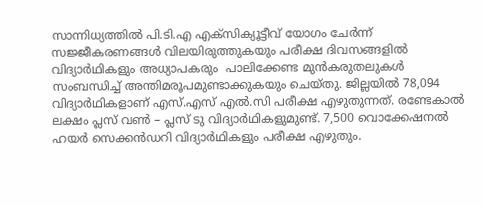സാന്നിധ്യത്തില്‍ പി.ടി.എ എക്‌സിക്യൂട്ടീവ് യോഗം ചേര്‍ന്ന് സജ്ജീകരണങ്ങള്‍ വിലയിരുത്തുകയും പരീക്ഷ ദിവസങ്ങളില്‍ വിദ്യാര്‍ഥികളും അധ്യാപകരും  പാലിക്കേണ്ട മുന്‍കരുതലുകള്‍ സംബന്ധിച്ച് അന്തിമരൂപമുണ്ടാക്കുകയും ചെയ്തു. ജില്ലയില്‍ 78,094  വിദ്യാര്‍ഥികളാണ് എസ്.എസ് എല്‍.സി പരീക്ഷ എഴുതുന്നത്. രണ്ടേകാല്‍ ലക്ഷം പ്ലസ് വണ്‍ – പ്ലസ് ടു വിദ്യാര്‍ഥികളുമുണ്ട്. 7,500 വൊക്കേഷനല്‍ ഹയര്‍ സെക്കന്‍ഡറി വിദ്യാര്‍ഥികളും പരീക്ഷ എഴുതും.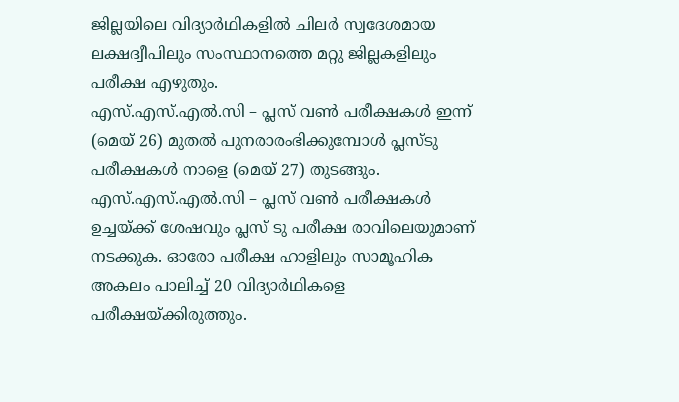ജില്ലയിലെ വിദ്യാര്‍ഥികളില്‍ ചിലര്‍ സ്വദേശമായ ലക്ഷദ്വീപിലും സംസ്ഥാനത്തെ മറ്റു ജില്ലകളിലും പരീക്ഷ എഴുതും.
എസ്.എസ്.എല്‍.സി – പ്ലസ് വണ്‍ പരീക്ഷകള്‍ ഇന്ന് (മെയ് 26) മുതല്‍ പുനരാരംഭിക്കുമ്പോള്‍ പ്ലസ്ടു പരീക്ഷകള്‍ നാളെ (മെയ് 27) തുടങ്ങും. എസ്.എസ്.എല്‍.സി – പ്ലസ് വണ്‍ പരീക്ഷകള്‍ ഉച്ചയ്ക്ക് ശേഷവും പ്ലസ് ടു പരീക്ഷ രാവിലെയുമാണ് നടക്കുക. ഓരോ പരീക്ഷ ഹാളിലും സാമൂഹിക അകലം പാലിച്ച് 20 വിദ്യാര്‍ഥികളെ പരീക്ഷയ്ക്കിരുത്തും.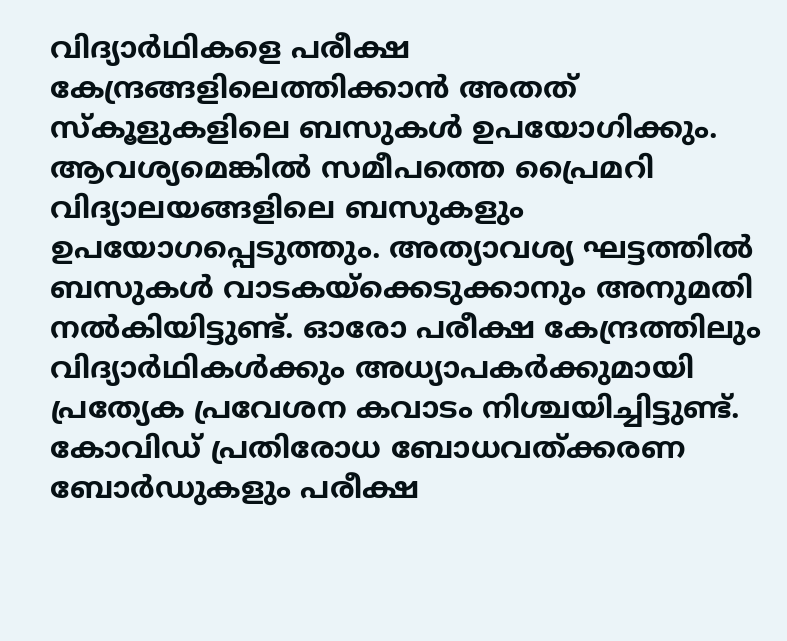വിദ്യാര്‍ഥികളെ പരീക്ഷ കേന്ദ്രങ്ങളിലെത്തിക്കാന്‍ അതത് സ്‌കൂളുകളിലെ ബസുകള്‍ ഉപയോഗിക്കും. ആവശ്യമെങ്കില്‍ സമീപത്തെ പ്രൈമറി വിദ്യാലയങ്ങളിലെ ബസുകളും ഉപയോഗപ്പെടുത്തും. അത്യാവശ്യ ഘട്ടത്തില്‍ ബസുകള്‍ വാടകയ്‌ക്കെടുക്കാനും അനുമതി നല്‍കിയിട്ടുണ്ട്. ഓരോ പരീക്ഷ കേന്ദ്രത്തിലും വിദ്യാര്‍ഥികള്‍ക്കും അധ്യാപകര്‍ക്കുമായി പ്രത്യേക പ്രവേശന കവാടം നിശ്ചയിച്ചിട്ടുണ്ട്.  കോവിഡ് പ്രതിരോധ ബോധവത്ക്കരണ ബോര്‍ഡുകളും പരീക്ഷ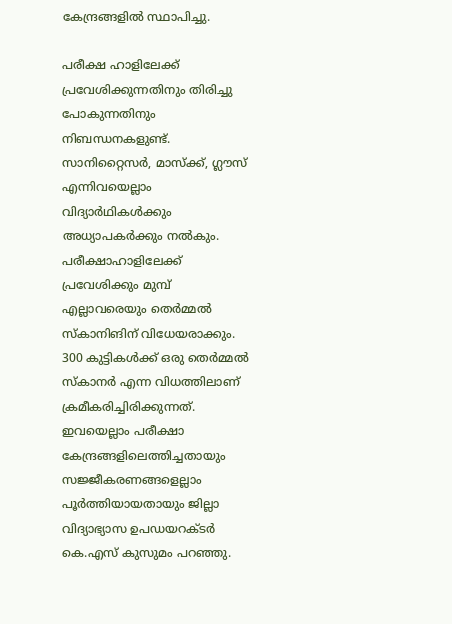കേന്ദ്രങ്ങളില്‍ സ്ഥാപിച്ചു.

പരീക്ഷ ഹാളിലേക്ക് പ്രവേശിക്കുന്നതിനും തിരിച്ചു പോകുന്നതിനും നിബന്ധനകളുണ്ട്.   സാനിറ്റൈസര്‍, മാസ്‌ക്ക്, ഗ്ലൗസ് എന്നിവയെല്ലാം വിദ്യാര്‍ഥികള്‍ക്കും അധ്യാപകര്‍ക്കും നല്‍കും. പരീക്ഷാഹാളിലേക്ക് പ്രവേശിക്കും മുമ്പ് എല്ലാവരെയും തെര്‍മ്മല്‍ സ്‌കാനിങിന് വിധേയരാക്കും. 300 കുട്ടികള്‍ക്ക് ഒരു തെര്‍മ്മല്‍ സ്‌കാനര്‍ എന്ന വിധത്തിലാണ് ക്രമീകരിച്ചിരിക്കുന്നത്. ഇവയെല്ലാം പരീക്ഷാ കേന്ദ്രങ്ങളിലെത്തിച്ചതായും സജ്ജീകരണങ്ങളെല്ലാം പൂര്‍ത്തിയായതായും ജില്ലാ വിദ്യാഭ്യാസ ഉപഡയറക്ടര്‍ കെ.എസ് കുസുമം പറഞ്ഞു.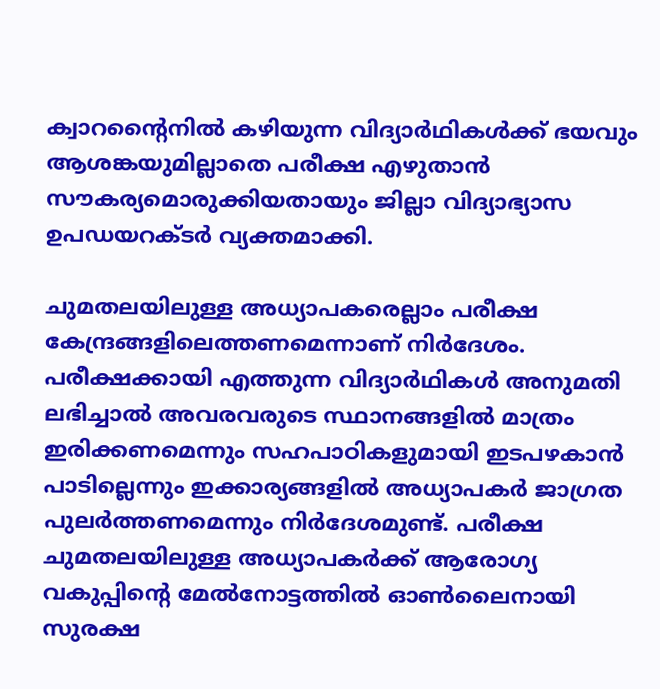ക്വാറന്റൈനില്‍ കഴിയുന്ന വിദ്യാര്‍ഥികള്‍ക്ക് ഭയവും ആശങ്കയുമില്ലാതെ പരീക്ഷ എഴുതാന്‍ സൗകര്യമൊരുക്കിയതായും ജില്ലാ വിദ്യാഭ്യാസ ഉപഡയറക്ടര്‍ വ്യക്തമാക്കി.

ചുമതലയിലുള്ള അധ്യാപകരെല്ലാം പരീക്ഷ കേന്ദ്രങ്ങളിലെത്തണമെന്നാണ് നിര്‍ദേശം. പരീക്ഷക്കായി എത്തുന്ന വിദ്യാര്‍ഥികള്‍ അനുമതി ലഭിച്ചാല്‍ അവരവരുടെ സ്ഥാനങ്ങളില്‍ മാത്രം ഇരിക്കണമെന്നും സഹപാഠികളുമായി ഇടപഴകാന്‍ പാടില്ലെന്നും ഇക്കാര്യങ്ങളില്‍ അധ്യാപകര്‍ ജാഗ്രത പുലര്‍ത്തണമെന്നും നിര്‍ദേശമുണ്ട്. പരീക്ഷ ചുമതലയിലുള്ള അധ്യാപകര്‍ക്ക് ആരോഗ്യ വകുപ്പിന്റെ മേല്‍നോട്ടത്തില്‍ ഓണ്‍ലൈനായി സുരക്ഷ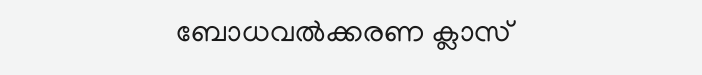ബോധവല്‍ക്കരണ ക്ലാസ്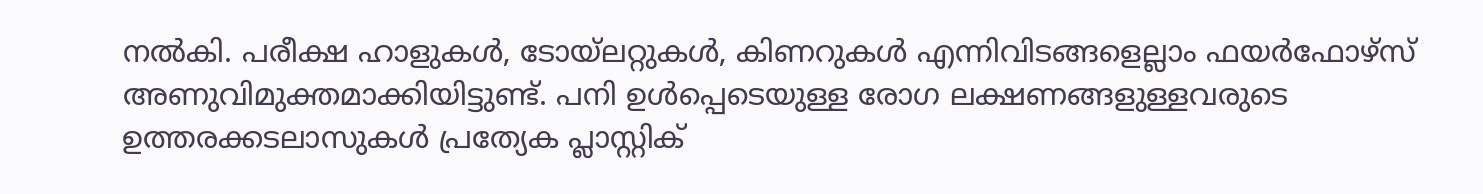നല്‍കി. പരീക്ഷ ഹാളുകള്‍, ടോയ്‌ലറ്റുകള്‍, കിണറുകള്‍ എന്നിവിടങ്ങളെല്ലാം ഫയര്‍ഫോഴ്‌സ്  അണുവിമുക്തമാക്കിയിട്ടുണ്ട്. പനി ഉള്‍പ്പെടെയുള്ള രോഗ ലക്ഷണങ്ങളുള്ളവരുടെ ഉത്തരക്കടലാസുകള്‍ പ്രത്യേക പ്ലാസ്റ്റിക്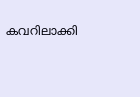കവറിലാക്കി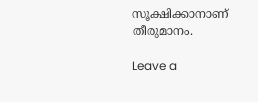സൂക്ഷിക്കാനാണ് തീരുമാനം.

Leave a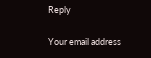Reply

Your email address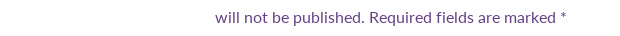will not be published. Required fields are marked *